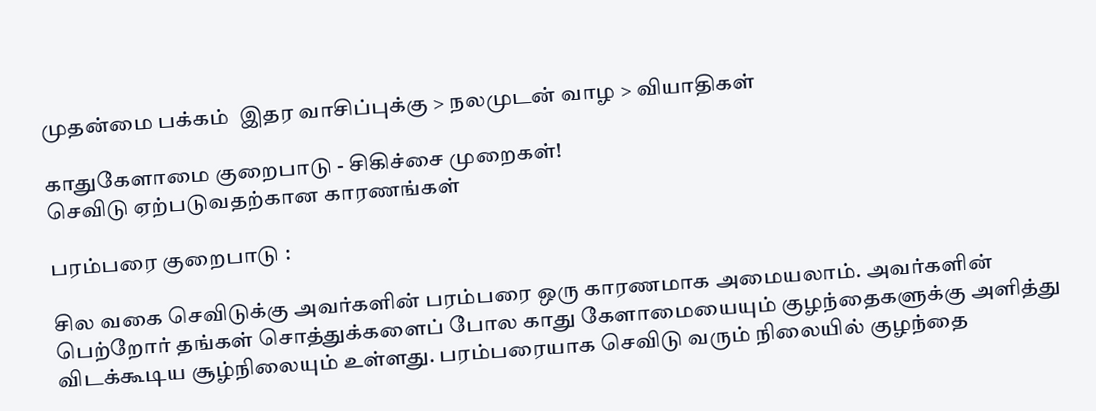முதன்மை பக்கம்  இதர வாசிப்புக்கு > நலமுடன் வாழ > வியாதிகள்

காதுகேளாமை குறைபாடு - சிகிச்சை முறைகள்!
செவிடு ஏற்படுவதற்கான காரணங்கள்

பரம்பரை குறைபாடு :

சில வகை செவிடுக்கு அவர்களின் பரம்பரை ஒரு காரணமாக அமையலாம். அவர்களின் பெற்றோர் தங்கள் சொத்துக்களைப் போல காது கேளாமையையும் குழந்தைகளுக்கு அளித்து விடக்கூடிய சூழ்நிலையும் உள்ளது. பரம்பரையாக செவிடு வரும் நிலையில் குழந்தை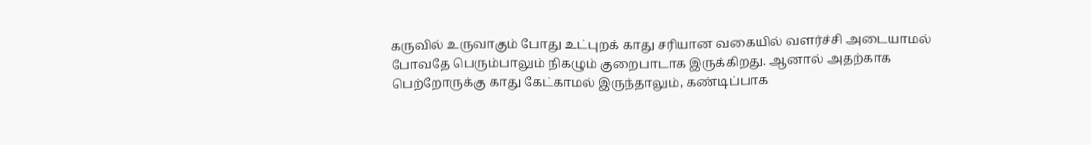கருவில் உருவாகும் போது உட்புறக் காது சரியான வகையில் வளர்ச்சி அடையாமல் போவதே பெரும்பாலும் நிகழும் குறைபாடாக இருக்கிறது. ஆனால் அதற்காக பெற்றோருக்கு காது கேட்காமல் இருந்தாலும், கண்டிப்பாக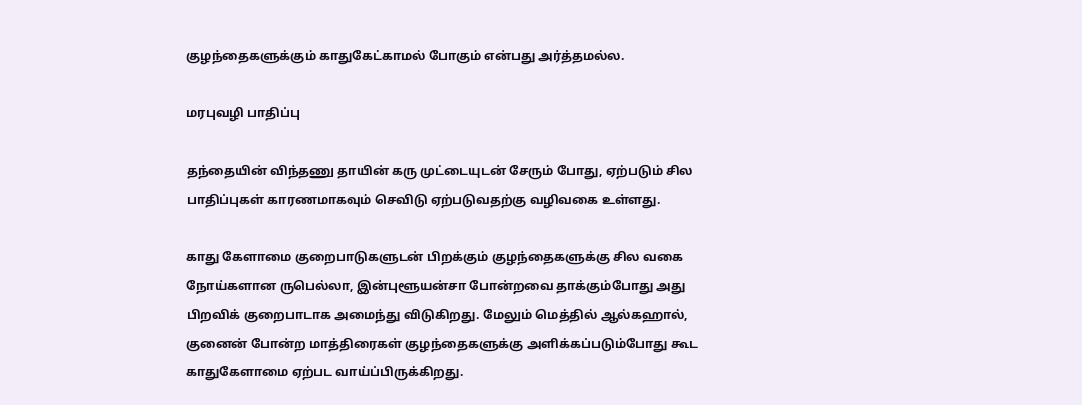குழந்தைகளுக்கும் காதுகேட்காமல் போகும் என்பது அர்த்தமல்ல.

மரபுவழி பாதிப்பு

தந்தையின் விந்தணு தாயின் கரு முட்டையுடன் சேரும் போது, ஏற்படும் சில பாதிப்புகள் காரணமாகவும் செவிடு ஏற்படுவதற்கு வழிவகை உள்ளது.

காது கேளாமை குறைபாடுகளுடன் பிறக்கும் குழந்தைகளுக்கு சில வகை நோய்களான ருபெல்லா, இன்புளூயன்சா போன்றவை தாக்கும்போது அது பிறவிக் குறைபாடாக அமைந்து விடுகிறது. மேலும் மெத்தில் ஆல்கஹால், குனைன் போன்ற மாத்திரைகள் குழந்தைகளுக்கு அளிக்கப்படும்போது கூட காதுகேளாமை ஏற்பட வாய்ப்பிருக்கிறது.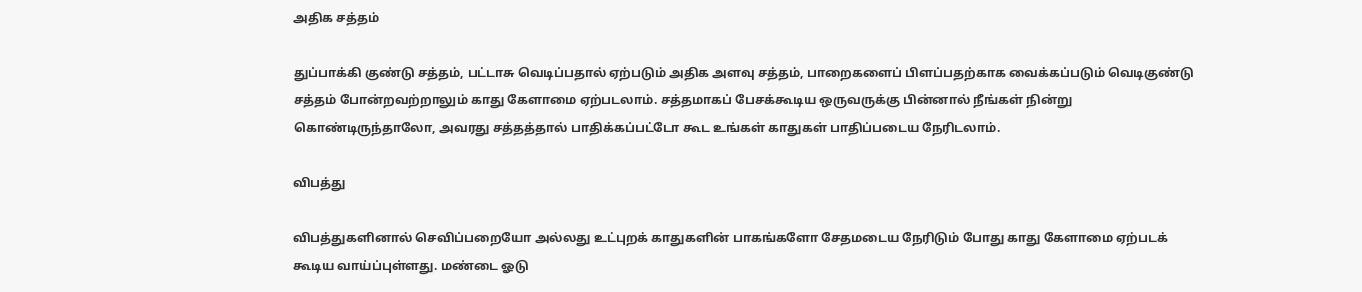அதிக சத்தம்

துப்பாக்கி குண்டு சத்தம், பட்டாசு வெடிப்பதால் ஏற்படும் அதிக அளவு சத்தம், பாறைகளைப் பிளப்பதற்காக வைக்கப்படும் வெடிகுண்டு சத்தம் போன்றவற்றாலும் காது கேளாமை ஏற்படலாம். சத்தமாகப் பேசக்கூடிய ஒருவருக்கு பின்னால் நீங்கள் நின்று கொண்டிருந்தாலோ, அவரது சத்தத்தால் பாதிக்கப்பட்டோ கூட உங்கள் காதுகள் பாதிப்படைய நேரிடலாம்.

விபத்து

விபத்துகளினால் செவிப்பறையோ அல்லது உட்புறக் காதுகளின் பாகங்களோ சேதமடைய நேரிடும் போது காது கேளாமை ஏற்படக் கூடிய வாய்ப்புள்ளது. மண்டை ஓடு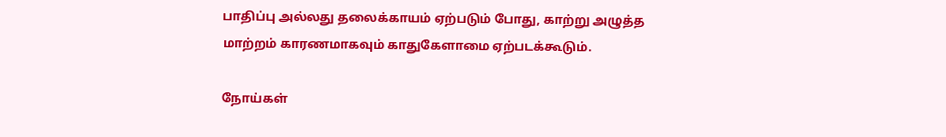பாதிப்பு அல்லது தலைக்காயம் ஏற்படும் போது, காற்று அழுத்த மாற்றம் காரணமாகவும் காதுகேளாமை ஏற்படக்கூடும்.

நோய்கள்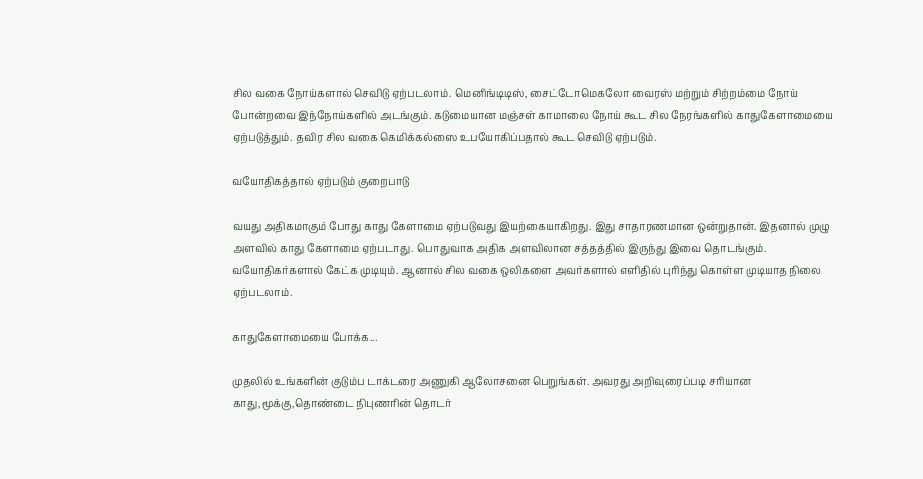சில வகை நோய்களால் செவிடு ஏற்படலாம். மெனிங்டிடிஸ், சைட்டோமெகலோ வைரஸ் மற்றும் சிற்றம்மை நோய் போன்றவை இந்நோய்களில் அடங்கும். கடுமையான மஞ்சள் காமாலை நோய் கூட சில நேரங்களில் காதுகேளாமையை ஏற்படுத்தும். தவிர சில வகை கெமிக்கல்ஸை உபயோகிப்பதால் கூட செவிடு ஏற்படும்.

வயோதிகத்தால் ஏற்படும் குறைபாடு

வயது அதிகமாகும் போது காது கேளாமை ஏற்படுவது இயற்கையாகிறது. இது சாதாரணமான ஒன்றுதான். இதனால் முழு அளவில் காது கேளாமை ஏற்படாது. பொதுவாக அதிக அளவிலான சத்தத்தில் இருந்து இவை தொடங்கும். வயோதிகர்களால் கேட்க முடியும். ஆனால் சில வகை ஒலிகளை அவர்களால் எளிதில் புரிந்து கொள்ள முடியாத நிலை ஏற்படலாம்.

காதுகேளாமையை போக்க...

முதலில் உங்களின் குடும்ப டாக்டரை அணுகி ஆலோசனை பெறுங்கள். அவரது அறிவுரைப்படி சரியான காது,மூக்கு,தொண்டை நிபுணரின் தொடர்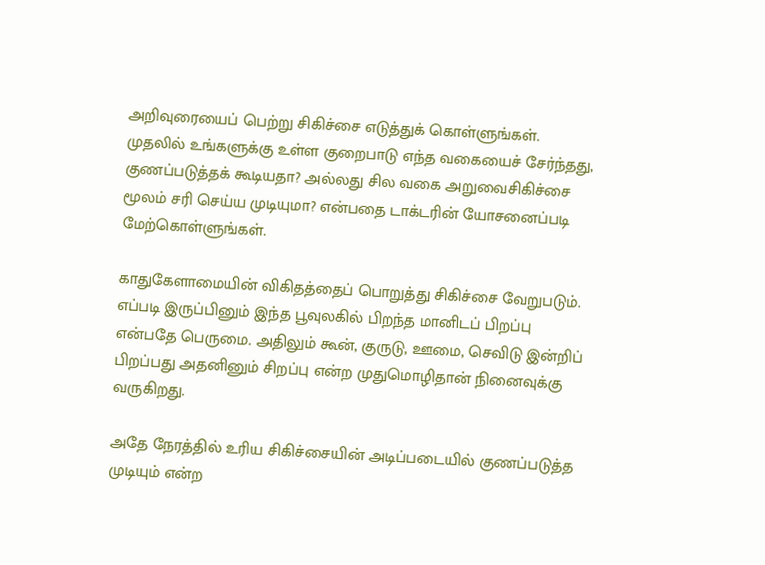அறிவுரையைப் பெற்று சிகிச்சை எடுத்துக் கொள்ளுங்கள். முதலில் உங்களுக்கு உள்ள குறைபாடு எந்த வகையைச் சேர்ந்தது, குணப்படுத்தக் கூடியதா? அல்லது சில வகை அறுவைசிகிச்சை மூலம் சரி செய்ய முடியுமா? என்பதை டாக்டரின் யோசனைப்படி மேற்கொள்ளுங்கள்.

காதுகேளாமையின் விகிதத்தைப் பொறுத்து சிகிச்சை வேறுபடும். எப்படி இருப்பினும் இந்த பூவுலகில் பிறந்த மானிடப் பிறப்பு என்பதே பெருமை. அதிலும் கூன், குருடு, ஊமை, செவிடு இன்றிப் பிறப்பது அதனினும் சிறப்பு என்ற முதுமொழிதான் நினைவுக்கு வருகிறது.

அதே நேரத்தில் உரிய சிகிச்சையின் அடிப்படையில் குணப்படுத்த முடியும் என்ற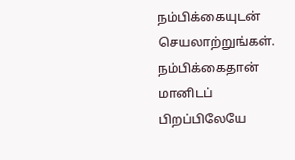நம்பிக்கையுடன் செயலாற்றுங்கள். நம்பிக்கைதான் மானிடப் பிறப்பிலேயே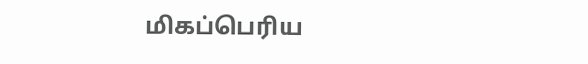மிகப்பெரிய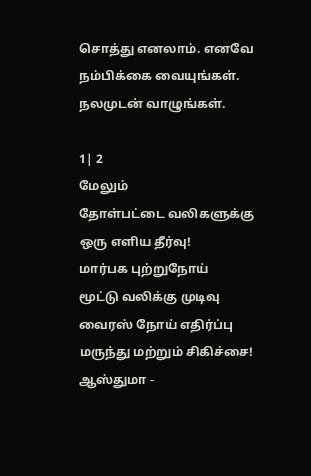சொத்து எனலாம். எனவே நம்பிக்கை வையுங்கள். நலமுடன் வாழுங்கள்.

1| 2
மேலும்
தோள்பட்டை வலிகளுக்கு ஒரு எளிய தீர்வு!
மார்பக புற்றுநோய்
மூட்டு வலிக்கு முடிவு
வைரஸ் நோய் எதிர்ப்பு மருந்து மற்றும் சிகிச்சை!
ஆஸ்துமா -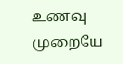உணவு முறையே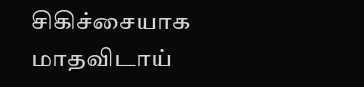சிகிச்சையாக
மாதவிடாய்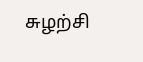சுழற்சி